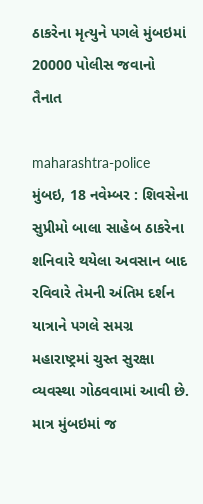ઠાકરેના મૃત્યુને પગલે મુંબઇમાં 20000 પોલીસ જવાનો તૈનાત

maharashtra-police
મુંબઇ, 18 નવેમ્બર : શિવસેના સુપ્રીમો બાલા સાહેબ ઠાકરેના શનિવારે થયેલા અવસાન બાદ રવિવારે તેમની અંતિમ દર્શન યાત્રાને પગલે સમગ્ર મહારાષ્ટ્રમાં ચુસ્ત સુરક્ષા વ્યવસ્થા ગોઠવવામાં આવી છે. માત્ર મુંબઇમાં જ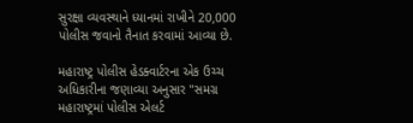સુરક્ષા વ્યવસ્થાને ધ્યાનમાં રાખીને 20,000 પોલીસ જવાનો તૈનાત કરવામાં આવ્યા છે.

મહારાષ્ટ્ર પોલીસ હેડક્વાર્ટરના એક ઉચ્ચ અધિકારીના જણાવ્યા અનુસાર "સમગ્ર મહારાષ્ટ્રમાં પોલીસ એલર્ટ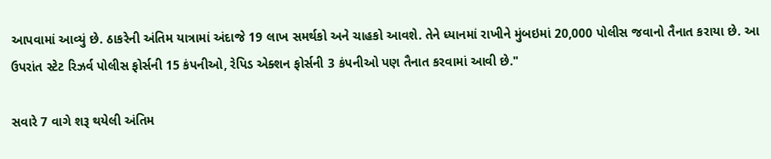આપવામાં આવ્યું છે. ઠાકરેની અંતિમ યાત્રામાં અંદાજે 19 લાખ સમર્થકો અને ચાહકો આવશે. તેને ધ્યાનમાં રાખીને મુંબઇમાં 20,000 પોલીસ જવાનો તૈનાત કરાયા છે. આ ઉપરાંત સ્ટેટ રિઝર્વ પોલીસ ફોર્સની 15 કંપનીઓ, રેપિડ એક્શન ફોર્સની 3 કંપનીઓ પણ તૈનાત કરવામાં આવી છે."

સવારે 7 વાગે શરૂ થયેલી અંતિમ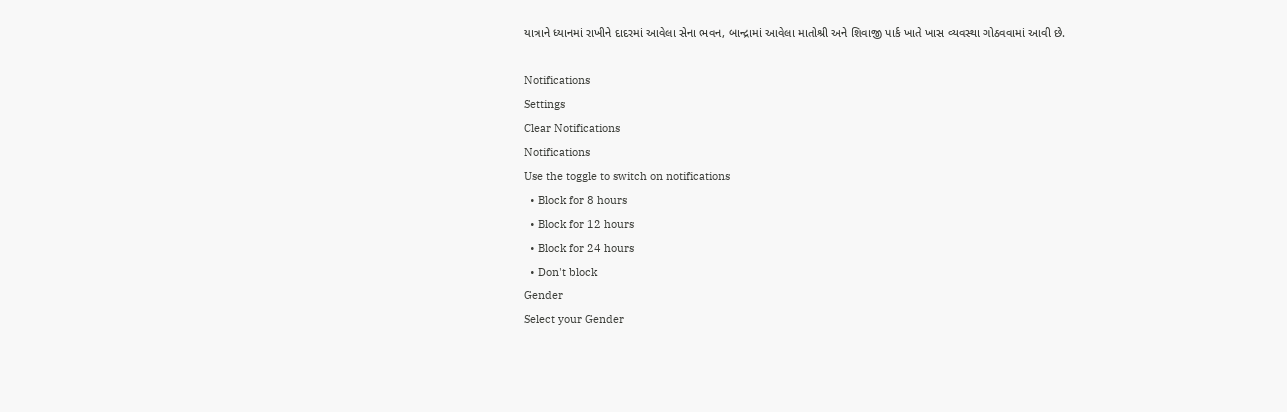યાત્રાને ધ્યાનમાં રાખીને દાદરમાં આવેલા સેના ભવન, બાન્દ્રામાં આવેલા માતોશ્રી અને શિવાજી પાર્ક ખાતે ખાસ વ્યવસ્થા ગોઠવવામાં આવી છે.

Notifications
Settings
Clear Notifications
Notifications
Use the toggle to switch on notifications
  • Block for 8 hours
  • Block for 12 hours
  • Block for 24 hours
  • Don't block
Gender
Select your Gender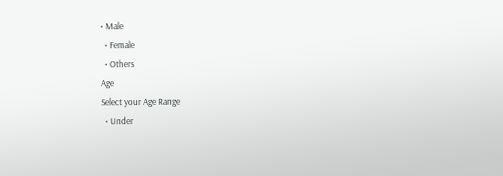• Male
  • Female
  • Others
Age
Select your Age Range
  • Under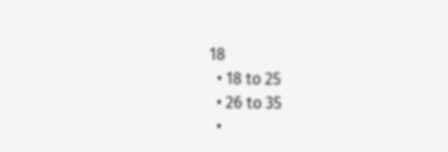18
  • 18 to 25
  • 26 to 35
  •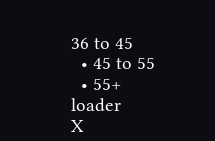36 to 45
  • 45 to 55
  • 55+
loader
X